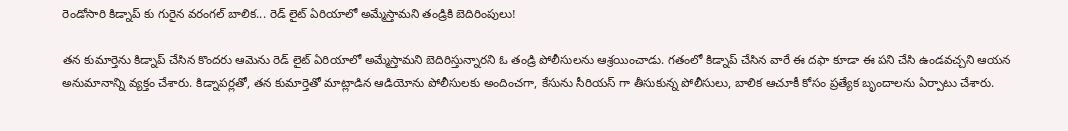రెండోసారి కిడ్నాప్ కు గురైన వరంగల్ బాలిక... రెడ్ లైట్ ఏరియాలో అమ్మేస్తామని తండ్రికి బెదిరింపులు!

తన కుమార్తెను కిడ్నాప్ చేసిన కొందరు ఆమెను రెడ్ లైట్ ఏరియాలో అమ్మేస్తామని బెదిరిస్తున్నారని ఓ తండ్రి పోలీసులను ఆశ్రయించాడు. గతంలో కిడ్నాప్ చేసిన వారే ఈ దఫా కూడా ఈ పని చేసి ఉండవచ్చని ఆయన అనుమానాన్ని వ్యక్తం చేశారు. కిడ్నాపర్లతో, తన కుమార్తెతో మాట్లాడిన ఆడియోను పోలీసులకు అందించగా, కేసును సీరియస్ గా తీసుకున్న పోలీసులు, బాలిక ఆచూకీ కోసం ప్రత్యేక బృందాలను ఏర్పాటు చేశారు.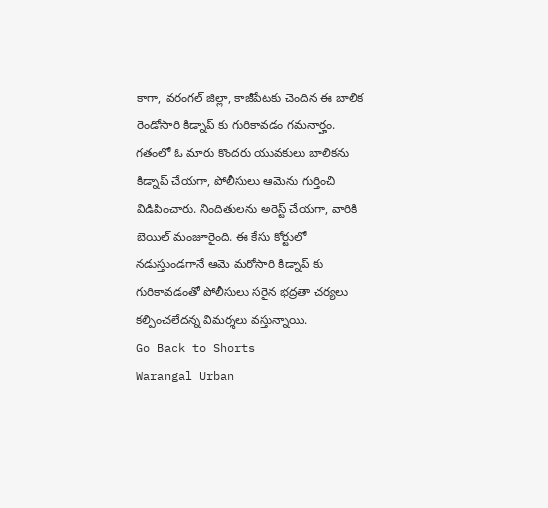కాగా, వరంగల్ జిల్లా, కాజీపేటకు చెందిన ఈ బాలిక రెండోసారి కిడ్నాప్ కు గురికావడం గమనార్హం. గతంలో ఓ మారు కొందరు యువకులు బాలికను కిడ్నాప్ చేయగా, పోలీసులు ఆమెను గుర్తించి విడిపించారు. నిందితులను అరెస్ట్ చేయగా, వారికి బెయిల్ మంజూరైంది. ఈ కేసు కోర్టులో నడుస్తుండగానే ఆమె మరోసారి కిడ్నాప్ కు గురికావడంతో పోలీసులు సరైన భద్రతా చర్యలు కల్పించలేదన్న విమర్శలు వస్తున్నాయి.
Go Back to Shorts
Warangal Urban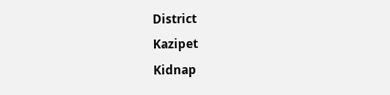District
Kazipet
Kidnap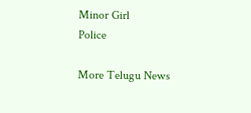Minor Girl
Police

More Telugu News